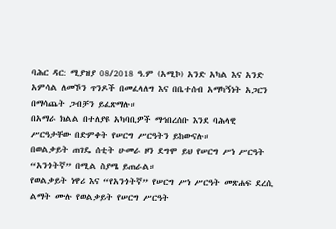ባሕር ዳር: ሚያዝያ 08/2018 ዓ.ም (አሚኮ) አንድ አካል እና አንድ አምሳል ለመኾን ጥንዶች በመፈላለግ እና በቤተሰብ አማካኝነት አጋርን በማሳጨት ጋብቻን ይፈጽማሉ።
በአማራ ክልል በተለያዩ አካባቢዎች ማኅበረሰቡ እንደ ባሕላዊ ሥርዓታቸው በድምቀት የሠርግ ሥርዓትን ይከውናሉ።
በወልቃይት ጠገዴ ሰቲት ሁመራ ዞን ደግሞ ይህ የሠርግ ሥነ ሥርዓት “አንጎትኛ” በሚል ስያሜ ይጠራል።
የወልቃይት ነዋሪ እና “የአንጎትኛ” የሠርግ ሥነ ሥርዓት መጽሐፍ ደረሲ ልማት ሙሉ የወልቃይት የሠርግ ሥርዓት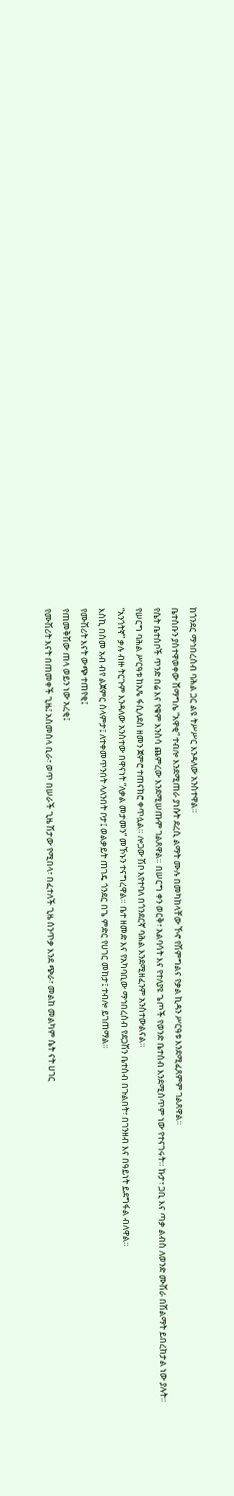ከጎንደር ማኅበረሰብ ባሕል ጋር ልዩ ትሥሥር እንዳለው አንስተዋል።
ቤተሰቡን ያስተዋወቀው ሸማግሌ “አዋቂ” ተብሎ እንደሚጠራ ያነሱት ደረሲ ልማት ሙሉ በመካከላቸው ኾኖ የሽምግልና የቃል ኪዳን ሥርዓቱ እንደሚፈጸምም ገልጸዋል።
የሴት ቤተሰቦች ጥንድ በሬ እና የቁም እንስሳ ጨምረው እንደሚሠጡም ገልጸዋል። በሠርግ ቀን ወርቅ፣ አልባሳት እና የተለያዩ ጌጦች የወንድ ቤተሰብ እንደሚሰጥም ነው የተናገሩት። ኩታ፣ ጋቢ እና ጣቃ ልብስ ለወንድ ሙሽራ በሽልማት ይበረከታል ነው ያሉት።
የሠርግ ባሕል ሥርዓቱ ከአጼ ፋሲለደስ ዘመን ጀምሮ ተጠናክሮ ቀጥሏል። ሎጋው ሽቦ እየተባለ በጎንደርኛ ባሕል እንደሚዘፈንም አንስተውልናል።
“አንጎትኛ” ቃሉ ብዙ ትርጉም እንዳለው አንስተው በዋናነት “ለቃል መታመን” መኾኑን ተናግረዋል። ቤተ ዘመድ እና የአካባቢው ማኅበረሰብ የደጋሽን ቤተሰብ በጉልበት፣ በገንዘብ እና በዓይነት ይደግፋል ብለዋል።
እስኪ በስመ አብ ብየ ልጀምር ሰላምታ፤ ለተቀመጥንበት ላለንበት ቦታ፤ ወልቃይት ጠገዴ ጎንደር በጌ ምድር የሀገር መከታ፤ ተብሎ ይገጠማል።
የሙሽሪት እናት ውጭ ተጠየቂ፤
የጠመቅሽው ጠላ ወይን ነው አረቂ፤
የሙሽሪት እናት በጠመቀች ጊዜ፤ አስመስላ ቢራ፣ ወጥ በሠራች ጊዜ ሽታው የሚበላ፣ በፈተለች ጊዜ ሰንጥቃ እንደ ጭራ፣ መልከ መልካም ሴት ናት ሀገር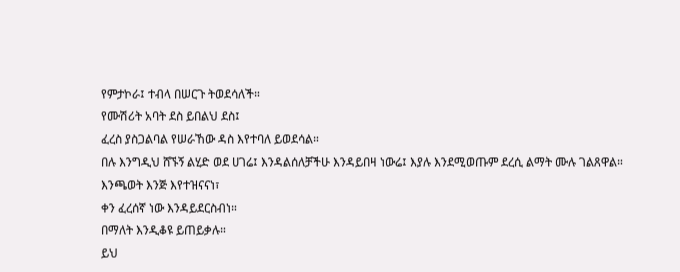የምታኮራ፤ ተብላ በሠርጉ ትወደሳለች።
የሙሽሪት አባት ደስ ይበልህ ደስ፤
ፈረስ ያስጋልባል የሠራኸው ዳስ እየተባለ ይወደሳል።
በሉ እንግዲህ ሸኙኝ ልሂድ ወደ ሀገሬ፤ እንዳልሰለቻችሁ እንዳይበዛ ነውሬ፤ እያሉ እንደሚወጡም ደረሲ ልማት ሙሉ ገልጸዋል።
እንጫወት እንጅ እየተዝናናነ፣
ቀን ፈረሰኛ ነው እንዳይደርስብነ።
በማለት እንዲቆዩ ይጠይቃሉ።
ይህ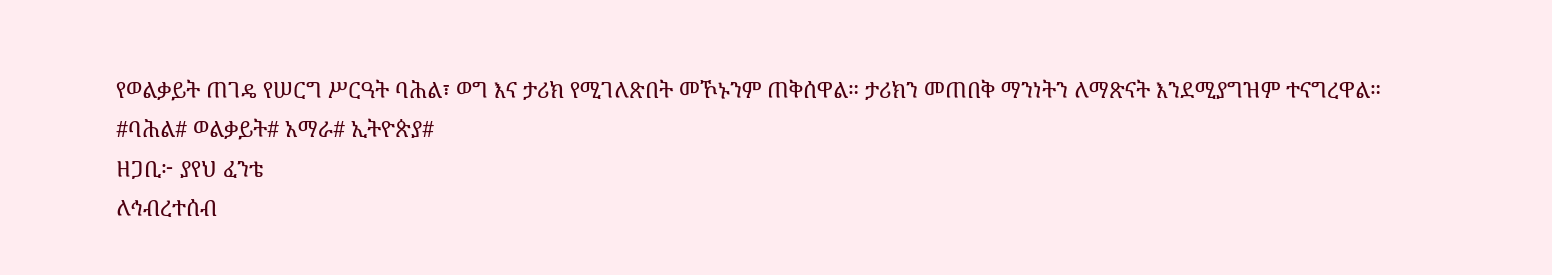የወልቃይት ጠገዴ የሠርግ ሥርዓት ባሕል፣ ወግ እና ታሪክ የሚገለጽበት መኾኑንም ጠቅሰዋል። ታሪክን መጠበቅ ማንነትን ለማጽናት እንደሚያግዝም ተናግረዋል።
#ባሕል# ወልቃይት# አማራ# ኢትዮጵያ#
ዘጋቢ፦ ያየህ ፈንቴ
ለኅብረተሰብ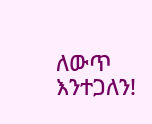ለውጥ እንተጋለን!